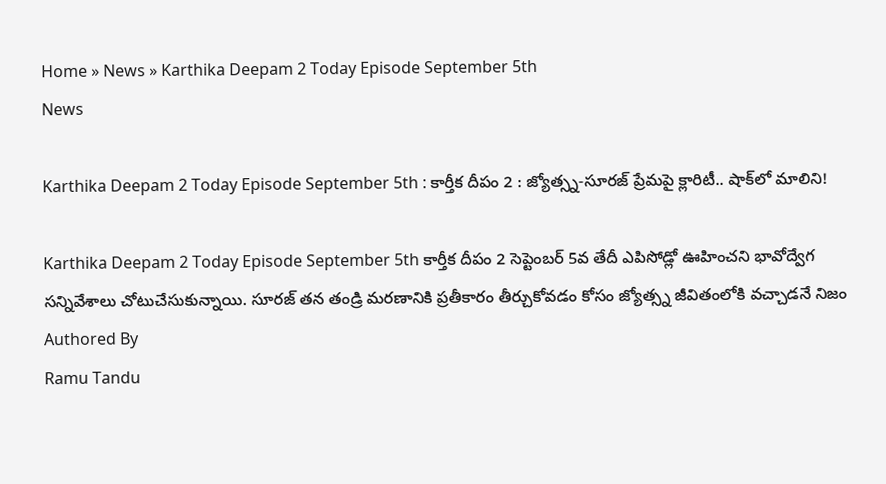Home » News » Karthika Deepam 2 Today Episode September 5th
News

Karthika Deepam 2 Today Episode September 5th : కార్తీక దీపం 2 : జ్యోత్స్న-సూరజ్ ప్రేమపై క్లారిటీ.. షాక్‌లో మాలిని!

Karthika Deepam 2 Today Episode September 5th కార్తీక దీపం 2 సెప్టెంబర్ 5వ తేదీ ఎపిసోడ్లో ఊహించని భావోద్వేగ సన్నివేశాలు చోటుచేసుకున్నాయి. సూరజ్ తన తండ్రి మరణానికి ప్రతీకారం తీర్చుకోవడం కోసం జ్యోత్స్న జీవితంలోకి వచ్చాడనే నిజం
Authored By
Ramu Tandu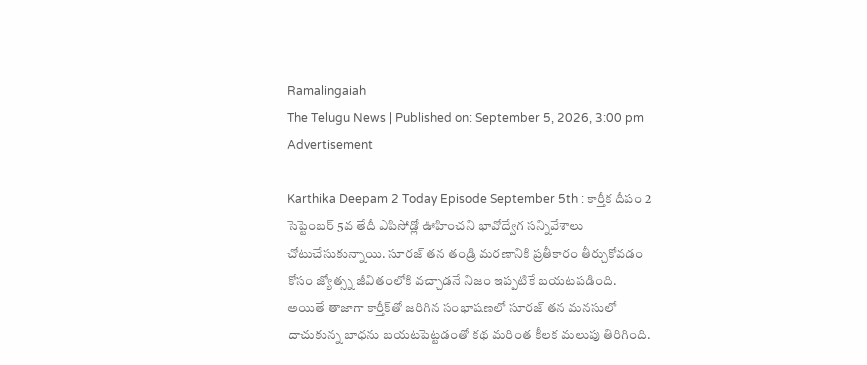Ramalingaiah
The Telugu News | Published on: September 5, 2026, 3:00 pm
Advertisement

Karthika Deepam 2 Today Episode September 5th : కార్తీక దీపం 2 సెప్టెంబర్ 5వ తేదీ ఎపిసోడ్లో ఊహించని భావోద్వేగ సన్నివేశాలు చోటుచేసుకున్నాయి. సూరజ్ తన తండ్రి మరణానికి ప్రతీకారం తీర్చుకోవడం కోసం జ్యోత్స్న జీవితంలోకి వచ్చాడనే నిజం ఇప్పటికే బయటపడింది. అయితే తాజాగా కార్తీక్‌తో జరిగిన సంభాషణలో సూరజ్ తన మనసులో దాచుకున్న బాధను బయటపెట్టడంతో కథ మరింత కీలక మలుపు తిరిగింది.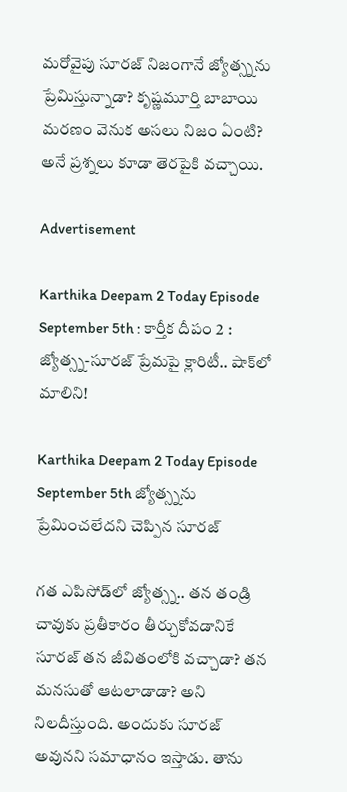మరోవైపు సూరజ్ నిజంగానే జ్యోత్స్నను ప్రేమిస్తున్నాడా? కృష్ణమూర్తి బాబాయి మరణం వెనుక అసలు నిజం ఏంటి? అనే ప్రశ్నలు కూడా తెరపైకి వచ్చాయి.

Advertisement

Karthika Deepam 2 Today Episode September 5th : కార్తీక దీపం 2 : జ్యోత్స్న-సూరజ్ ప్రేమపై క్లారిటీ.. షాక్‌లో మాలిని!

Karthika Deepam 2 Today Episode September 5th జ్యోత్స్నను ప్రేమించలేదని చెప్పిన సూరజ్

గత ఎపిసోడ్‌లో జ్యోత్స్న.. తన తండ్రి చావుకు ప్రతీకారం తీర్చుకోవడానికే సూరజ్ తన జీవితంలోకి వచ్చాడా? తన మనసుతో ఆటలాడాడా? అని నిలదీస్తుంది. అందుకు సూరజ్ అవునని సమాధానం ఇస్తాడు. తాను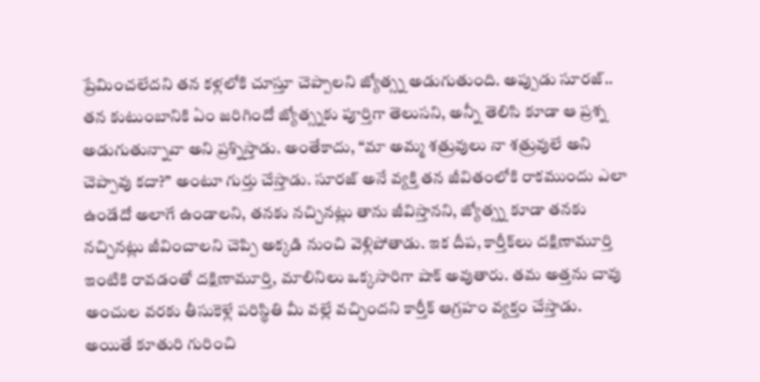ప్రేమించలేదని తన కళ్లలోకి చూస్తూ చెప్పాలని జ్యోత్స్న అడుగుతుంది. అప్పుడు సూరజ్.. తన కుటుంబానికి ఏం జరిగిందో జ్యోత్స్నకు పూర్తిగా తెలుసని, అన్నీ తెలిసి కూడా ఆ ప్రశ్న అడుగుతున్నావా అని ప్రశ్నిస్తాడు. అంతేకాదు, “మా అమ్మ శత్రువులు నా శత్రువులే అని చెప్పావు కదా?” అంటూ గుర్తు చేస్తాడు. సూరజ్ అనే వ్యక్తి తన జీవితంలోకి రాకముందు ఎలా ఉండేదో అలాగే ఉండాలని, తనకు నచ్చినట్లు తాను జీవిస్తానని, జ్యోత్స్న కూడా తనకు నచ్చినట్లు జీవించాలని చెప్పి అక్కడి నుంచి వెళ్లిపోతాడు. ఇక దీప, కార్తీక్‌లు దక్షిణామూర్తి ఇంటికి రావడంతో దక్షిణామూర్తి, మాలినిలు ఒక్కసారిగా షాక్ అవుతారు. తమ అత్తను చావు అంచుల వరకు తీసుకెళ్లే పరిస్థితి మీ వల్లే వచ్చిందని కార్తీక్ ఆగ్రహం వ్యక్తం చేస్తాడు. అయితే కూతురి గురించి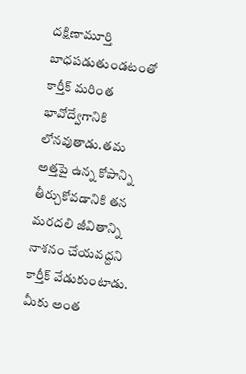దక్షిణామూర్తి బాధపడుతుండటంతో కార్తీక్ మరింత భావోద్వేగానికి లోనవుతాడు.తమ అత్తపై ఉన్న కోపాన్ని తీర్చుకోవడానికి తన మరదలి జీవితాన్ని నాశనం చేయవద్దని కార్తీక్ వేడుకుంటాడు. మీకు అంత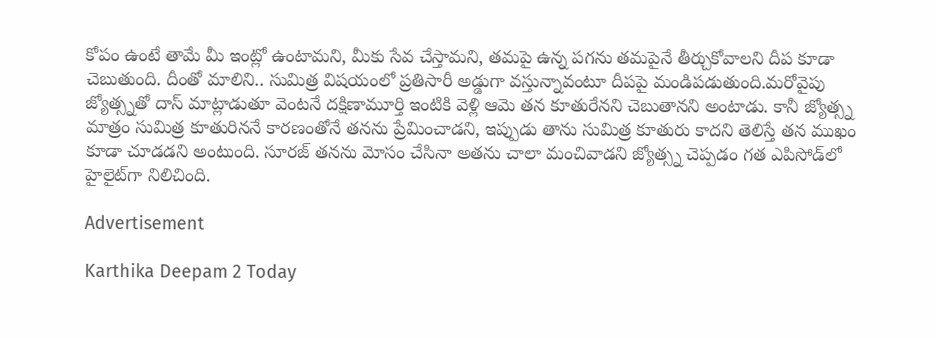కోపం ఉంటే తామే మీ ఇంట్లో ఉంటామని, మీకు సేవ చేస్తామని, తమపై ఉన్న పగను తమపైనే తీర్చుకోవాలని దీప కూడా చెబుతుంది. దీంతో మాలిని.. సుమిత్ర విషయంలో ప్రతిసారీ అడ్డుగా వస్తున్నావంటూ దీపపై మండిపడుతుంది.మరోవైపు జ్యోత్స్నతో దాస్ మాట్లాడుతూ వెంటనే దక్షిణామూర్తి ఇంటికి వెళ్లి ఆమె తన కూతురేనని చెబుతానని అంటాడు. కానీ జ్యోత్స్న మాత్రం సుమిత్ర కూతురిననే కారణంతోనే తనను ప్రేమించాడని, ఇప్పుడు తాను సుమిత్ర కూతురు కాదని తెలిస్తే తన ముఖం కూడా చూడడని అంటుంది. సూరజ్ తనను మోసం చేసినా అతను చాలా మంచివాడని జ్యోత్స్న చెప్పడం గత ఎపిసోడ్‌లో హైలైట్‌గా నిలిచింది.

Advertisement

Karthika Deepam 2 Today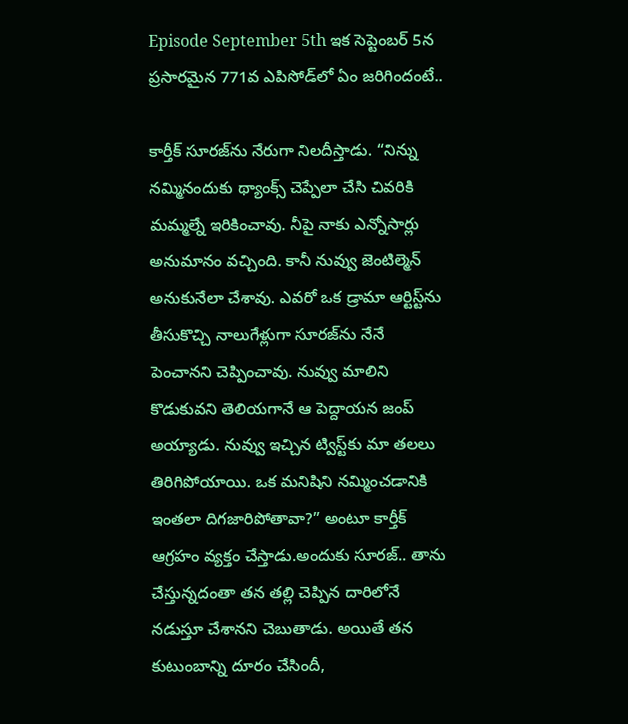Episode September 5th ఇక సెప్టెంబర్ 5న ప్రసారమైన 771వ ఎపిసోడ్‌లో ఏం జరిగిందంటే..

కార్తీక్ సూరజ్‌ను నేరుగా నిలదీస్తాడు. “నిన్ను నమ్మినందుకు థ్యాంక్స్ చెప్పేలా చేసి చివరికి మమ్మల్నే ఇరికించావు. నీపై నాకు ఎన్నోసార్లు అనుమానం వచ్చింది. కానీ నువ్వు జెంటిల్మెన్ అనుకునేలా చేశావు. ఎవరో ఒక డ్రామా ఆర్టిస్ట్‌ను తీసుకొచ్చి నాలుగేళ్లుగా సూరజ్‌ను నేనే పెంచానని చెప్పించావు. నువ్వు మాలిని కొడుకువని తెలియగానే ఆ పెద్దాయన జంప్ అయ్యాడు. నువ్వు ఇచ్చిన ట్విస్ట్‌కు మా తలలు తిరిగిపోయాయి. ఒక మనిషిని నమ్మించడానికి ఇంతలా దిగజారిపోతావా?” అంటూ కార్తీక్ ఆగ్రహం వ్యక్తం చేస్తాడు.అందుకు సూరజ్.. తాను చేస్తున్నదంతా తన తల్లి చెప్పిన దారిలోనే నడుస్తూ చేశానని చెబుతాడు. అయితే తన కుటుంబాన్ని దూరం చేసిందీ,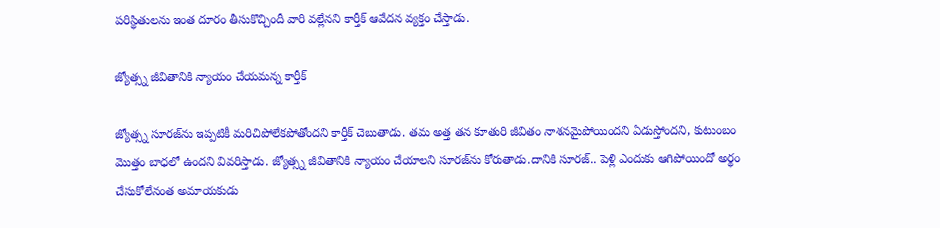పరిస్థితులను ఇంత దూరం తీసుకొచ్చిందీ వారి వల్లేనని కార్తీక్ ఆవేదన వ్యక్తం చేస్తాడు.

జ్యోత్స్న జీవితానికి న్యాయం చేయమన్న కార్తీక్

జ్యోత్స్న సూరజ్‌ను ఇప్పటికీ మరిచిపోలేకపోతోందని కార్తీక్ చెబుతాడు. తమ అత్త తన కూతురి జీవితం నాశనమైపోయిందని ఏడుస్తోందని, కుటుంబం మొత్తం బాధలో ఉందని వివరిస్తాడు. జ్యోత్స్న జీవితానికి న్యాయం చేయాలని సూరజ్‌ను కోరుతాడు.దానికి సూరజ్.. పెళ్లి ఎందుకు ఆగిపోయిందో అర్థం చేసుకోలేనంత అమాయకుడు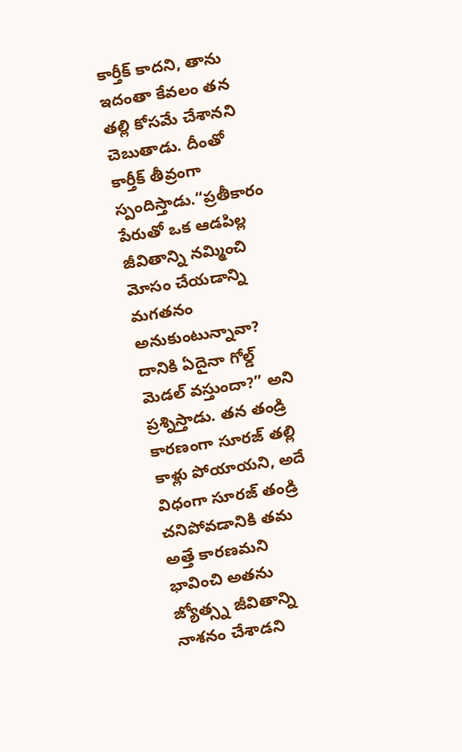కార్తీక్ కాదని, తాను ఇదంతా కేవలం తన తల్లి కోసమే చేశానని చెబుతాడు. దీంతో కార్తీక్ తీవ్రంగా స్పందిస్తాడు.“ప్రతీకారం పేరుతో ఒక ఆడపిల్ల జీవితాన్ని నమ్మించి మోసం చేయడాన్ని మగతనం అనుకుంటున్నావా? దానికి ఏదైనా గోల్డ్ మెడల్ వస్తుందా?” అని ప్రశ్నిస్తాడు. తన తండ్రి కారణంగా సూరజ్ తల్లి కాళ్లు పోయాయని, అదే విధంగా సూరజ్ తండ్రి చనిపోవడానికి తమ అత్తే కారణమని భావించి అతను జ్యోత్స్న జీవితాన్ని నాశనం చేశాడని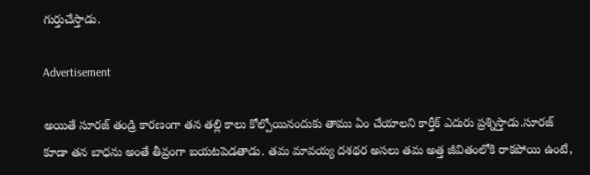గుర్తుచేస్తాడు.

Advertisement

అయితే సూరజ్ తండ్రి కారణంగా తన తల్లి కాలు కోల్పోయినందుకు తాము ఏం చేయాలని కార్తీక్ ఎదురు ప్రశ్నిస్తాడు.సూరజ్ కూడా తన బాధను అంతే తీవ్రంగా బయటపెడతాడు. తమ మావయ్య దశథర అసలు తమ అత్త జీవితంలోకి రాకపోయి ఉంటే,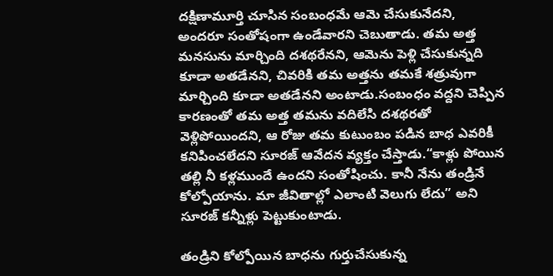దక్షిణామూర్తి చూసిన సంబంధమే ఆమె చేసుకునేదని, అందరూ సంతోషంగా ఉండేవారని చెబుతాడు. తమ అత్త మనసును మార్చింది దశథరేనని, ఆమెను పెళ్లి చేసుకున్నది కూడా అతడేనని, చివరికి తమ అత్తను తమకే శత్రువుగా మార్చింది కూడా అతడేనని అంటాడు.సంబంధం వద్దని చెప్పిన కారణంతో తమ అత్త తమను వదిలేసి దశథరతో వెళ్లిపోయిందని, ఆ రోజు తమ కుటుంబం పడిన బాధ ఎవరికీ కనిపించలేదని సూరజ్ ఆవేదన వ్యక్తం చేస్తాడు.“కాళ్లు పోయిన తల్లి నీ కళ్లముందే ఉందని సంతోషించు. కానీ నేను తండ్రినే కోల్పోయాను. మా జీవితాల్లో ఎలాంటి వెలుగు లేదు” అని సూరజ్ కన్నీళ్లు పెట్టుకుంటాడు.

తండ్రిని కోల్పోయిన బాధను గుర్తుచేసుకున్న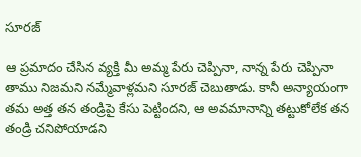సూరజ్

ఆ ప్రమాదం చేసిన వ్యక్తి మీ అమ్మ పేరు చెప్పినా, నాన్న పేరు చెప్పినా తాము నిజమని నమ్మేవాళ్లమని సూరజ్ చెబుతాడు. కానీ అన్యాయంగా తమ అత్త తన తండ్రిపై కేసు పెట్టిందని, ఆ అవమానాన్ని తట్టుకోలేక తన తండ్రి చనిపోయాడని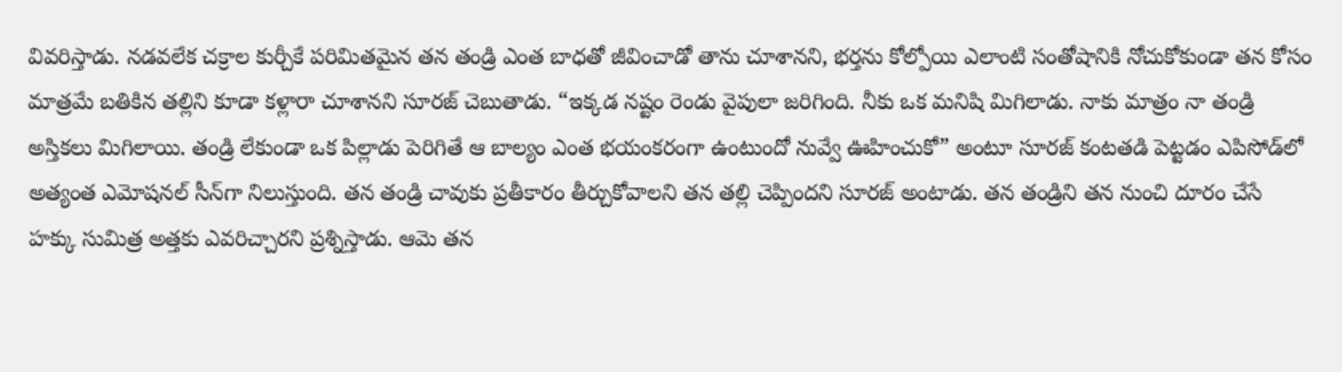వివరిస్తాడు. నడవలేక చక్రాల కుర్చీకే పరిమితమైన తన తండ్రి ఎంత బాధతో జీవించాడో తాను చూశానని, భర్తను కోల్పోయి ఎలాంటి సంతోషానికి నోచుకోకుండా తన కోసం మాత్రమే బతికిన తల్లిని కూడా కళ్లారా చూశానని సూరజ్ చెబుతాడు. “ఇక్కడ నష్టం రెండు వైపులా జరిగింది. నీకు ఒక మనిషి మిగిలాడు. నాకు మాత్రం నా తండ్రి అస్తికలు మిగిలాయి. తండ్రి లేకుండా ఒక పిల్లాడు పెరిగితే ఆ బాల్యం ఎంత భయంకరంగా ఉంటుందో నువ్వే ఊహించుకో” అంటూ సూరజ్ కంటతడి పెట్టడం ఎపిసోడ్‌లో అత్యంత ఎమోషనల్ సీన్‌గా నిలుస్తుంది. తన తండ్రి చావుకు ప్రతీకారం తీర్చుకోవాలని తన తల్లి చెప్పిందని సూరజ్ అంటాడు. తన తండ్రిని తన నుంచి దూరం చేసే హక్కు సుమిత్ర అత్తకు ఎవరిచ్చారని ప్రశ్నిస్తాడు. ఆమె తన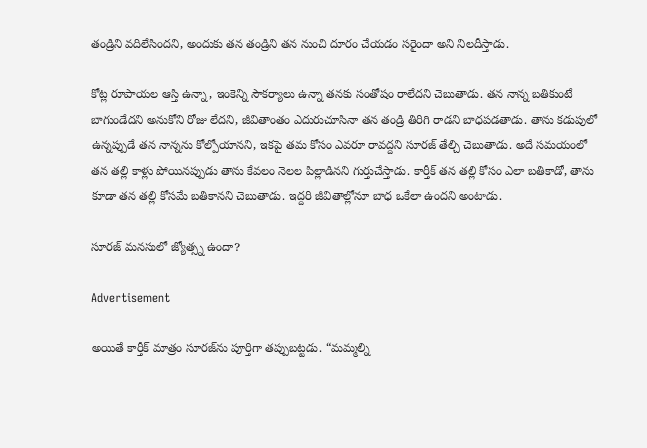తండ్రిని వదిలేసిందని, అందుకు తన తండ్రిని తన నుంచి దూరం చేయడం సరైందా అని నిలదీస్తాడు.

కోట్ల రూపాయల ఆస్తి ఉన్నా, ఇంకెన్ని సౌకర్యాలు ఉన్నా తనకు సంతోషం రాలేదని చెబుతాడు. తన నాన్న బతికుంటే బాగుండేదని అనుకోని రోజు లేదని, జీవితాంతం ఎదురుచూసినా తన తండ్రి తిరిగి రాడని బాధపడతాడు. తాను కడుపులో ఉన్నప్పుడే తన నాన్నను కోల్పోయానని, ఇకపై తమ కోసం ఎవరూ రావద్దని సూరజ్ తేల్చి చెబుతాడు. అదే సమయంలో తన తల్లి కాళ్లు పోయినప్పుడు తాను కేవలం నెలల పిల్లాడినని గుర్తుచేస్తాడు. కార్తీక్ తన తల్లి కోసం ఎలా బతికాడో, తాను కూడా తన తల్లి కోసమే బతికానని చెబుతాడు. ఇద్దరి జీవితాల్లోనూ బాధ ఒకేలా ఉందని అంటాడు.

సూరజ్ మనసులో జ్యోత్స్న ఉందా?

Advertisement

అయితే కార్తీక్ మాత్రం సూరజ్‌ను పూర్తిగా తప్పుబట్టడు. “మమ్మల్ని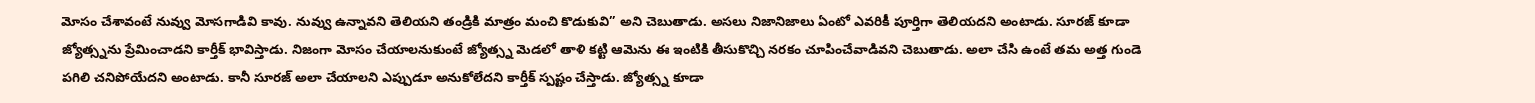మోసం చేశావంటే నువ్వు మోసగాడివి కావు. నువ్వు ఉన్నావని తెలియని తండ్రికి మాత్రం మంచి కొడుకువి” అని చెబుతాడు. అసలు నిజానిజాలు ఏంటో ఎవరికీ పూర్తిగా తెలియదని అంటాడు. సూరజ్ కూడా జ్యోత్స్నను ప్రేమించాడని కార్తీక్ భావిస్తాడు. నిజంగా మోసం చేయాలనుకుంటే జ్యోత్స్న మెడలో తాళి కట్టి ఆమెను ఈ ఇంటికి తీసుకొచ్చి నరకం చూపించేవాడివని చెబుతాడు. అలా చేసి ఉంటే తమ అత్త గుండె పగిలి చనిపోయేదని అంటాడు. కానీ సూరజ్ అలా చేయాలని ఎప్పుడూ అనుకోలేదని కార్తీక్ స్పష్టం చేస్తాడు. జ్యోత్స్న కూడా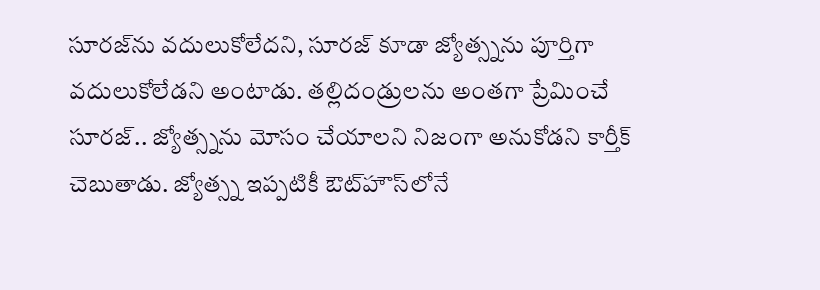సూరజ్‌ను వదులుకోలేదని, సూరజ్ కూడా జ్యోత్స్నను పూర్తిగా వదులుకోలేడని అంటాడు. తల్లిదండ్రులను అంతగా ప్రేమించే సూరజ్.. జ్యోత్స్నను మోసం చేయాలని నిజంగా అనుకోడని కార్తీక్ చెబుతాడు. జ్యోత్స్న ఇప్పటికీ ఔట్‌హౌస్‌లోనే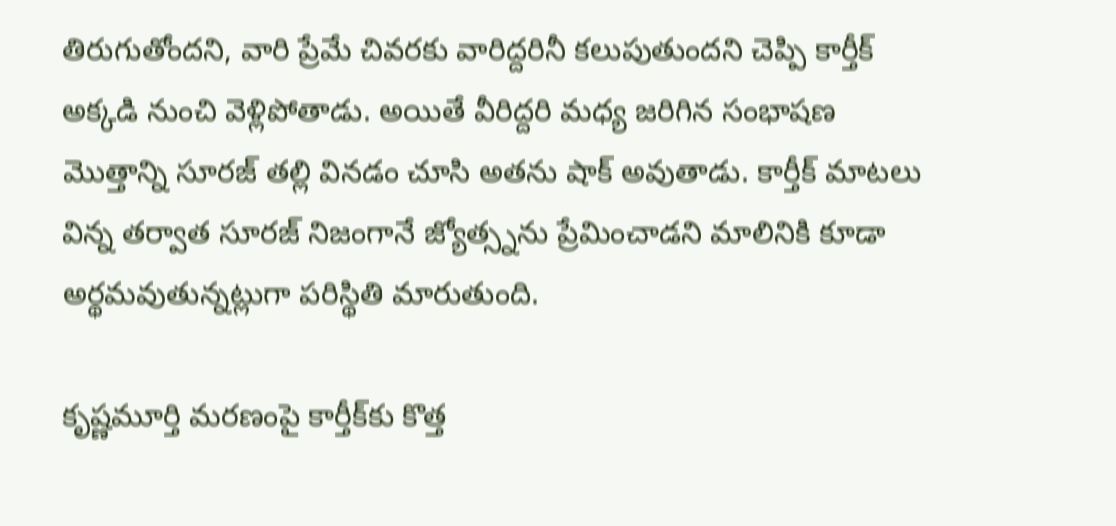తిరుగుతోందని, వారి ప్రేమే చివరకు వారిద్దరినీ కలుపుతుందని చెప్పి కార్తీక్ అక్కడి నుంచి వెళ్లిపోతాడు. అయితే వీరిద్దరి మధ్య జరిగిన సంభాషణ మొత్తాన్ని సూరజ్ తల్లి వినడం చూసి అతను షాక్ అవుతాడు. కార్తీక్ మాటలు విన్న తర్వాత సూరజ్ నిజంగానే జ్యోత్స్నను ప్రేమించాడని మాలినికి కూడా అర్థమవుతున్నట్లుగా పరిస్థితి మారుతుంది.

కృష్ణమూర్తి మరణంపై కార్తీక్‌కు కొత్త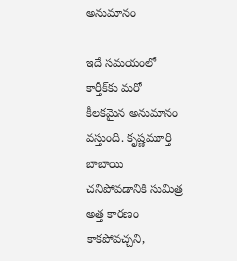అనుమానం

ఇదే సమయంలో కార్తీక్‌కు మరో కీలకమైన అనుమానం వస్తుంది. కృష్ణమూర్తి బాబాయి చనిపోవడానికి సుమిత్ర అత్త కారణం కాకపోవచ్చని,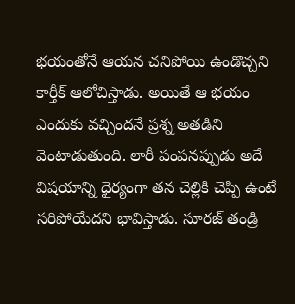భయంతోనే ఆయన చనిపోయి ఉండొచ్చని కార్తీక్ ఆలోచిస్తాడు. అయితే ఆ భయం ఎందుకు వచ్చిందనే ప్రశ్న అతడిని వెంటాడుతుంది. లారీ పంపనప్పుడు అదే విషయాన్ని ధైర్యంగా తన చెల్లికి చెప్పి ఉంటే సరిపోయేదని భావిస్తాడు. సూరజ్ తండ్రి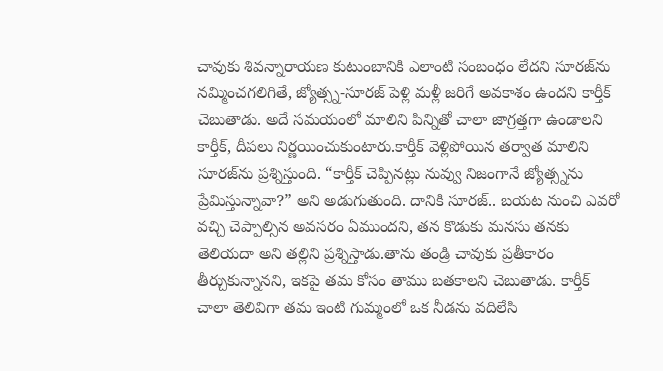చావుకు శివన్నారాయణ కుటుంబానికి ఎలాంటి సంబంధం లేదని సూరజ్‌ను నమ్మించగలిగితే, జ్యోత్స్న-సూరజ్ పెళ్లి మళ్లీ జరిగే అవకాశం ఉందని కార్తీక్ చెబుతాడు. అదే సమయంలో మాలిని పిన్నితో చాలా జాగ్రత్తగా ఉండాలని కార్తీక్, దీపలు నిర్ణయించుకుంటారు.కార్తీక్ వెళ్లిపోయిన తర్వాత మాలిని సూరజ్‌ను ప్రశ్నిస్తుంది. “కార్తీక్ చెప్పినట్లు నువ్వు నిజంగానే జ్యోత్స్నను ప్రేమిస్తున్నావా?” అని అడుగుతుంది. దానికి సూరజ్.. బయట నుంచి ఎవరో వచ్చి చెప్పాల్సిన అవసరం ఏముందని, తన కొడుకు మనసు తనకు తెలియదా అని తల్లిని ప్రశ్నిస్తాడు.తాను తండ్రి చావుకు ప్రతీకారం తీర్చుకున్నానని, ఇకపై తమ కోసం తాము బతకాలని చెబుతాడు. కార్తీక్ చాలా తెలివిగా తమ ఇంటి గుమ్మంలో ఒక నీడను వదిలేసి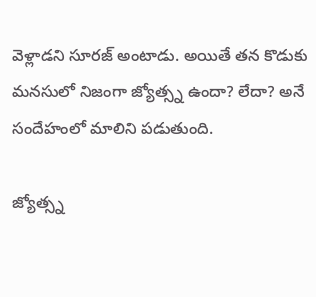వెళ్లాడని సూరజ్ అంటాడు. అయితే తన కొడుకు మనసులో నిజంగా జ్యోత్స్న ఉందా? లేదా? అనే సందేహంలో మాలిని పడుతుంది.

జ్యోత్స్న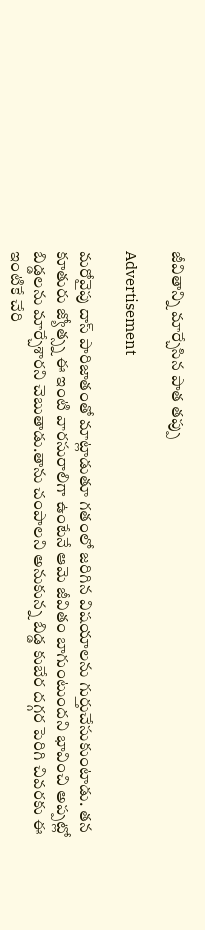జీవితాన్ని మార్చేసిన పాత తప్పు

Advertisement

మరోవైపు దాస్ పారిజాతంతో మాట్లాడుతూ గతంలో జరిగిన విషయాలను గుర్తుచేసుకుంటాడు. తన కూతురు జ్యోత్స్న ఈ ఇంటి వారసురాలిగా ఉంటేనే ఆమె జీవితం బాగుంటుందని భావించి అప్పట్లో బిడ్డలను మార్చేశారని చెబుతాడు.తాను చంపాలని అనుకున్న బిడ్డ కుబేర దగ్గర పెరిగి చివరకు ఈ ఇంటికే చేరి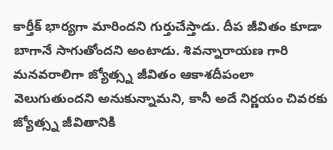కార్తీక్ భార్యగా మారిందని గుర్తుచేస్తాడు. దీప జీవితం కూడా బాగానే సాగుతోందని అంటాడు. శివన్నారాయణ గారి మనవరాలిగా జ్యోత్స్న జీవితం ఆకాశదీపంలా వెలుగుతుందని అనుకున్నామని, కానీ అదే నిర్ణయం చివరకు జ్యోత్స్న జీవితానికి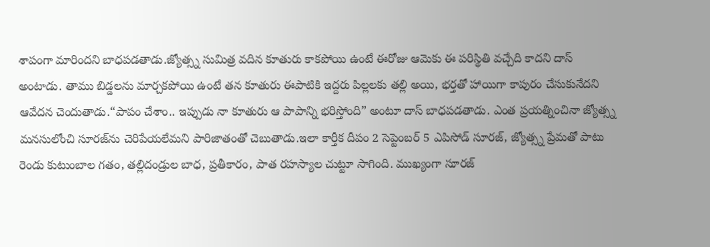శాపంగా మారిందని బాధపడతాడు.జ్యోత్స్న సుమిత్ర వదిన కూతురు కాకపోయి ఉంటే ఈరోజు ఆమెకు ఈ పరిస్థితి వచ్చేది కాదని దాస్ అంటాడు. తాము బిడ్డలను మార్చకపోయి ఉంటే తన కూతురు ఈపాటికి ఇద్దరు పిల్లలకు తల్లి అయి, భర్తతో హాయిగా కాపురం చేసుకునేదని ఆవేదన చెందుతాడు.“పాపం చేశాం.. ఇప్పుడు నా కూతురు ఆ పాపాన్ని భరిస్తోంది” అంటూ దాస్ బాధపడతాడు. ఎంత ప్రయత్నించినా జ్యోత్స్న మనసులోంచి సూరజ్‌ను చెరిపేయలేమని పారిజాతంతో చెబుతాడు.ఇలా కార్తీక దీపం 2 సెప్టెంబర్ 5 ఎపిసోడ్ సూరజ్, జ్యోత్స్న ప్రేమతో పాటు రెండు కుటుంబాల గతం, తల్లిదండ్రుల బాధ, ప్రతీకారం, పాత రహస్యాల చుట్టూ సాగింది. ముఖ్యంగా సూరజ్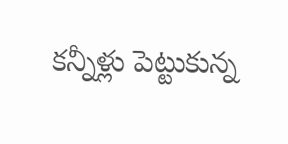కన్నీళ్లు పెట్టుకున్న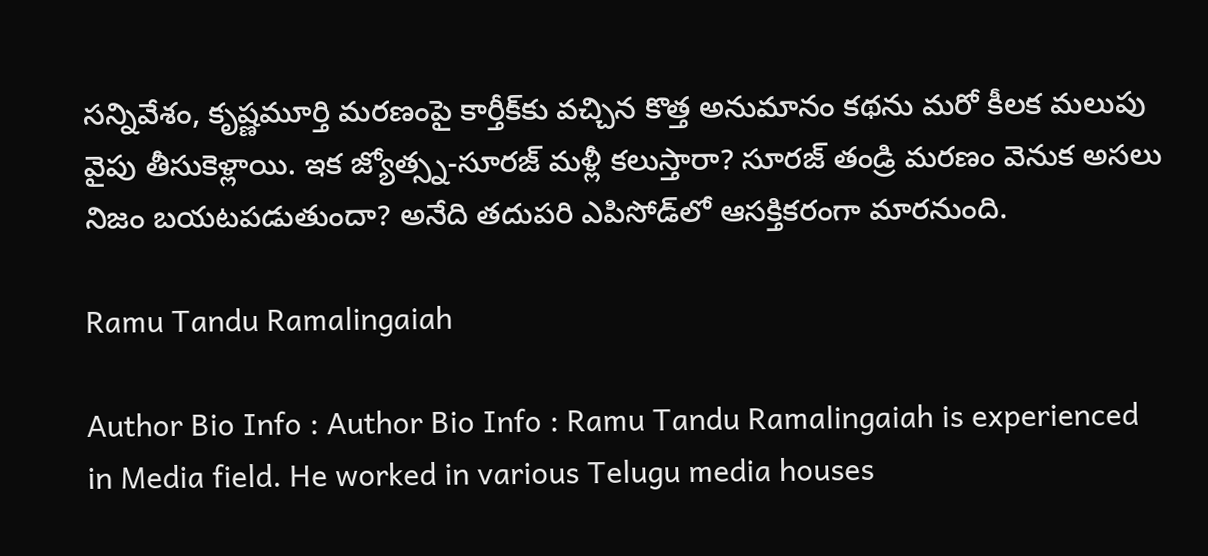సన్నివేశం, కృష్ణమూర్తి మరణంపై కార్తీక్‌కు వచ్చిన కొత్త అనుమానం కథను మరో కీలక మలుపు వైపు తీసుకెళ్లాయి. ఇక జ్యోత్స్న-సూరజ్ మళ్లీ కలుస్తారా? సూరజ్ తండ్రి మరణం వెనుక అసలు నిజం బయటపడుతుందా? అనేది తదుపరి ఎపిసోడ్‌లో ఆసక్తికరంగా మారనుంది.

Ramu Tandu Ramalingaiah

Author Bio Info : Author Bio Info : Ramu Tandu Ramalingaiah is experienced in Media field. He worked in various Telugu media houses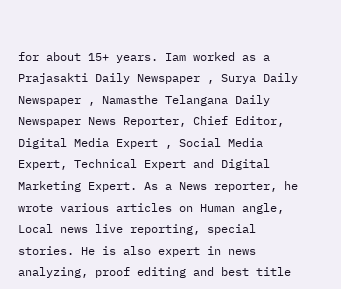for about 15+ years. Iam worked as a Prajasakti Daily Newspaper , Surya Daily Newspaper , Namasthe Telangana Daily Newspaper News Reporter, Chief Editor, Digital Media Expert , Social Media Expert, Technical Expert and Digital Marketing Expert. As a News reporter, he wrote various articles on Human angle, Local news live reporting, special stories. He is also expert in news analyzing, proof editing and best title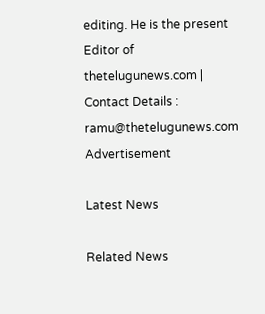editing. He is the present Editor of thetelugunews.com | Contact Details : ramu@thetelugunews.com
Advertisement

Latest News

Related News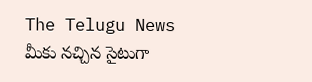The Telugu News మీకు నచ్చిన సైటుగా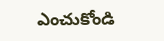ఎంచుకోండి